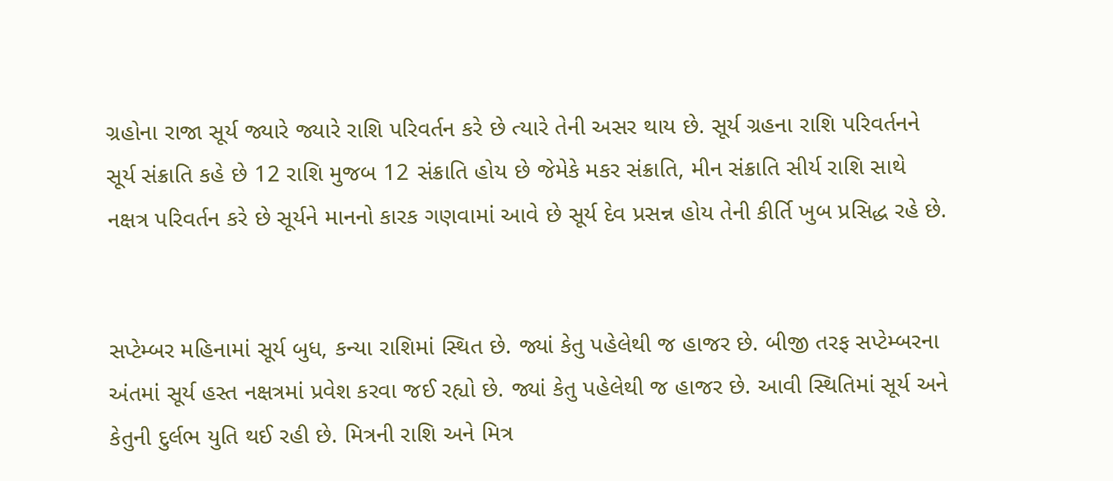ગ્રહોના રાજા સૂર્ય જ્યારે જ્યારે રાશિ પરિવર્તન કરે છે ત્યારે તેની અસર થાય છે. સૂર્ય ગ્રહના રાશિ પરિવર્તનને સૂર્ય સંક્રાતિ કહે છે 12 રાશિ મુજબ 12 સંક્રાતિ હોય છે જેમેકે મકર સંક્રાતિ, મીન સંક્રાતિ સીર્ય રાશિ સાથે નક્ષત્ર પરિવર્તન કરે છે સૂર્યને માનનો કારક ગણવામાં આવે છે સૂર્ય દેવ પ્રસન્ન હોય તેની કીર્તિ ખુબ પ્રસિદ્ધ રહે છે.


સપ્ટેમ્બર મહિનામાં સૂર્ય બુધ, કન્યા રાશિમાં સ્થિત છે. જ્યાં કેતુ પહેલેથી જ હાજર છે. બીજી તરફ સપ્ટેમ્બરના અંતમાં સૂર્ય હસ્ત નક્ષત્રમાં પ્રવેશ કરવા જઈ રહ્યો છે. જ્યાં કેતુ પહેલેથી જ હાજર છે. આવી સ્થિતિમાં સૂર્ય અને કેતુની દુર્લભ યુતિ થઈ રહી છે. મિત્રની રાશિ અને મિત્ર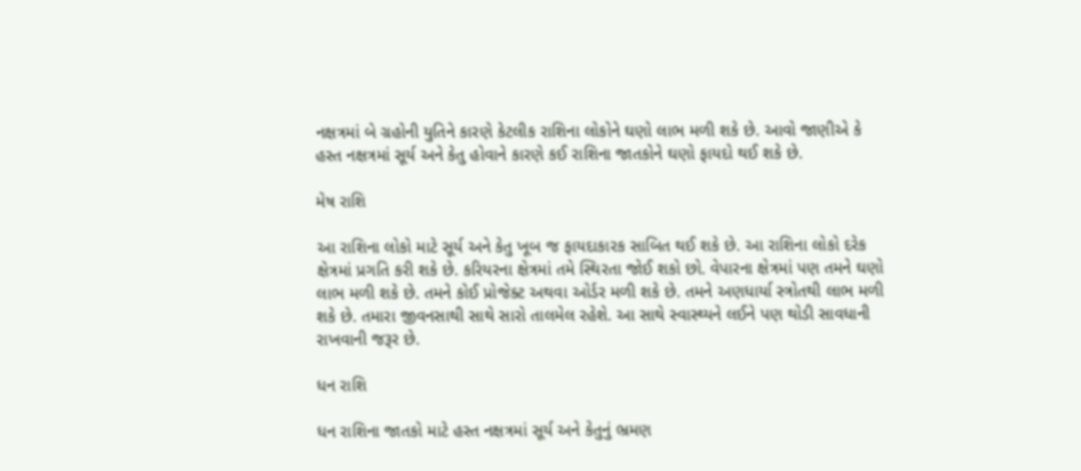નક્ષત્રમાં બે ગ્રહોની યુતિને કારણે કેટલીક રાશિના લોકોને ઘણો લાભ મળી શકે છે. આવો જાણીએ કે હસ્ત નક્ષત્રમાં સૂર્ય અને કેતુ હોવાને કારણે કઈ રાશિના જાતકોને ઘણો ફાયદો થઈ શકે છે.

મેષ રાશિ

આ રાશિના લોકો માટે સૂર્ય અને કેતુ ખૂબ જ ફાયદાકારક સાબિત થઈ શકે છે. આ રાશિના લોકો દરેક ક્ષેત્રમાં પ્રગતિ કરી શકે છે. કરિયરના ક્ષેત્રમાં તમે સ્થિરતા જોઈ શકો છો. વેપારના ક્ષેત્રમાં પણ તમને ઘણો લાભ મળી શકે છે. તમને કોઈ પ્રોજેક્ટ અથવા ઓર્ડર મળી શકે છે. તમને અણધાર્યા સ્ત્રોતથી લાભ મળી શકે છે. તમારા જીવનસાથી સાથે સારો તાલમેલ રહેશે. આ સાથે સ્વાસ્થ્યને લઈને પણ થોડી સાવધાની રાખવાની જરૂર છે.

ધન રાશિ

ધન રાશિના જાતકો માટે હસ્ત નક્ષત્રમાં સૂર્ય અને કેતુનું ભ્રમણ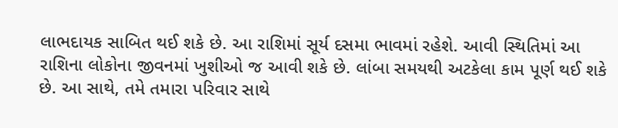લાભદાયક સાબિત થઈ શકે છે. આ રાશિમાં સૂર્ય દસમા ભાવમાં રહેશે. આવી સ્થિતિમાં આ રાશિના લોકોના જીવનમાં ખુશીઓ જ આવી શકે છે. લાંબા સમયથી અટકેલા કામ પૂર્ણ થઈ શકે છે. આ સાથે, તમે તમારા પરિવાર સાથે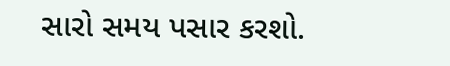સારો સમય પસાર કરશો.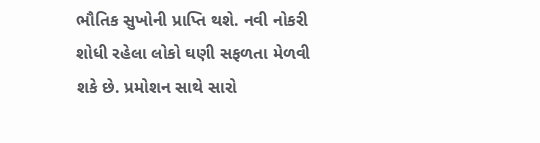ભૌતિક સુખોની પ્રાપ્તિ થશે. નવી નોકરી શોધી રહેલા લોકો ઘણી સફળતા મેળવી શકે છે. પ્રમોશન સાથે સારો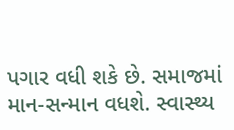પગાર વધી શકે છે. સમાજમાં માન-સન્માન વધશે. સ્વાસ્થ્ય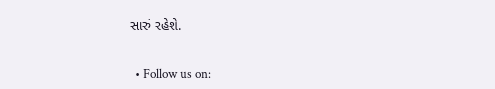સારું રહેશે.


  • Follow us on: